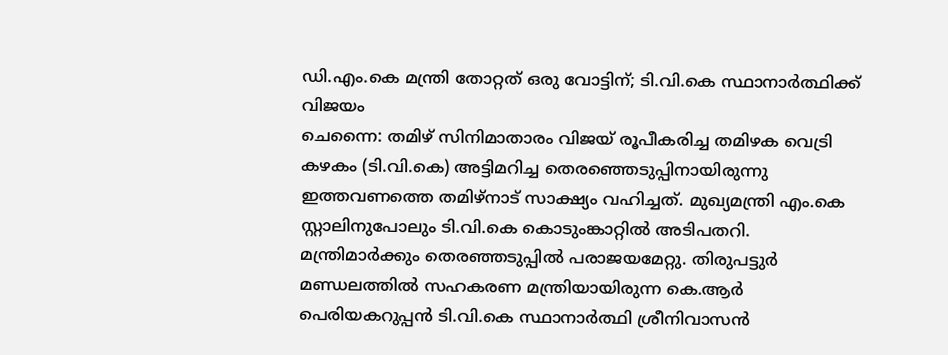ഡി.എം.കെ മന്ത്രി തോറ്റത് ഒരു വോട്ടിന്; ടി.വി.കെ സ്ഥാനാർത്ഥിക്ക് വിജയം
ചെന്നൈ: തമിഴ് സിനിമാതാരം വിജയ് രൂപീകരിച്ച തമിഴക വെട്രി കഴകം (ടി.വി.കെ) അട്ടിമറിച്ച തെരഞ്ഞെടുപ്പിനായിരുന്നു ഇത്തവണത്തെ തമിഴ്നാട് സാക്ഷ്യം വഹിച്ചത്. മുഖ്യമന്ത്രി എം.കെ സ്റ്റാലിനുപോലും ടി.വി.കെ കൊടുംങ്കാറ്റിൽ അടിപതറി.
മന്ത്രിമാർക്കും തെരഞ്ഞടുപ്പിൽ പരാജയമേറ്റു. തിരുപട്ടുർ മണ്ഡലത്തിൽ സഹകരണ മന്ത്രിയായിരുന്ന കെ.ആർ പെരിയകറുപ്പൻ ടി.വി.കെ സ്ഥാനാർത്ഥി ശ്രീനിവാസൻ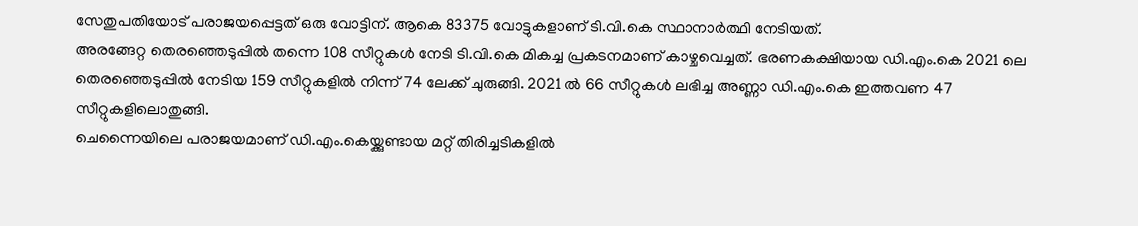സേതുപതിയോട് പരാജയപ്പെട്ടത് ഒരു വോട്ടിന്. ആകെ 83375 വോട്ടുകളാണ് ടി.വി.കെ സ്ഥാനാർത്ഥി നേടിയത്.
അരങ്ങേറ്റ തെരഞ്ഞെടുപ്പിൽ തന്നെ 108 സീറ്റുകൾ നേടി ടി.വി.കെ മികച്ച പ്രകടനമാണ് കാഴ്ചവെച്ചത്. ഭരണകക്ഷിയായ ഡി.എം.കെ 2021 ലെ തെരഞ്ഞെടുപ്പിൽ നേടിയ 159 സീറ്റുകളിൽ നിന്ന് 74 ലേക്ക് ചുരുങ്ങി. 2021 ൽ 66 സീറ്റുകൾ ലഭിച്ച അണ്ണാ ഡി.എം.കെ ഇത്തവണ 47 സീറ്റുകളിലൊതുങ്ങി.
ചെന്നൈയിലെ പരാജയമാണ് ഡി.എം.കെയ്ക്കുണ്ടായ മറ്റ് തിരിച്ചടികളിൽ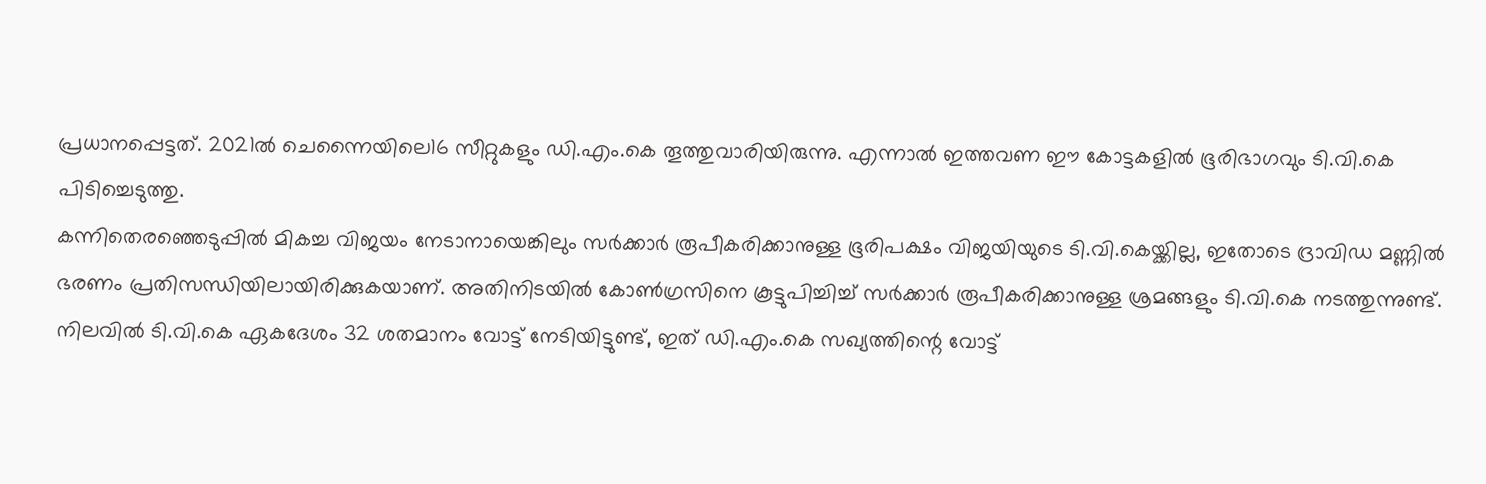പ്രധാനപ്പെട്ടത്. 2021ൽ ചെന്നൈയിലെ16 സീറ്റുകളും ഡി.എം.കെ തൂത്തുവാരിയിരുന്നു. എന്നാൽ ഇത്തവണ ഈ കോട്ടകളിൽ ഭൂരിഭാഗവും ടി.വി.കെ പിടിച്ചെടുത്തു.
കന്നിതെരഞ്ഞെടുപ്പിൽ മികച്ച വിജയം നേടാനായെങ്കിലും സർക്കാർ രൂപീകരിക്കാനുള്ള ഭൂരിപക്ഷം വിജയിയുടെ ടി.വി.കെയ്ക്കില്ല, ഇതോടെ ദ്രാവിഡ മണ്ണിൽ ഭരണം പ്രതിസന്ധിയിലായിരിക്കുകയാണ്. അതിനിടയിൽ കോൺഗ്രസിനെ കൂട്ടുപിച്ചിച്ച് സർക്കാർ രൂപീകരിക്കാനുള്ള ശ്രമങ്ങളും ടി.വി.കെ നടത്തുന്നുണ്ട്.
നിലവിൽ ടി.വി.കെ ഏകദേശം 32 ശതമാനം വോട്ട് നേടിയിട്ടുണ്ട്, ഇത് ഡി.എം.കെ സഖ്യത്തിന്റെ വോട്ട്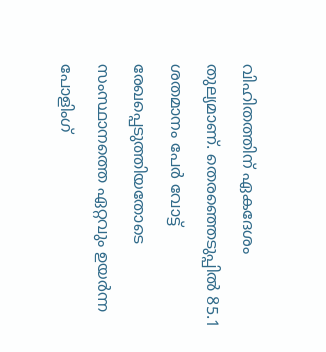വിഹിതത്തിന് ഏകദേശം തുല്യമാണ്. തെരഞ്ഞെടുപ്പിൽ 85.1 ശതമാനം പേർ വോട്ട് രേഖപ്പെടുത്തിയതോടെ സംസ്ഥാനത്തെ ഏറ്റവും ഉയർന്ന പോളിംഗ്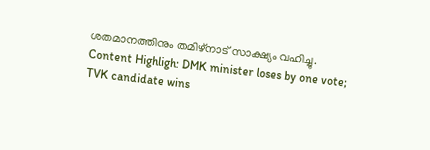ശതമാനത്തിനും തമിഴ്നാട് സാക്ഷ്യം വഹിച്ചു.
Content Highligh: DMK minister loses by one vote; TVK candidate wins